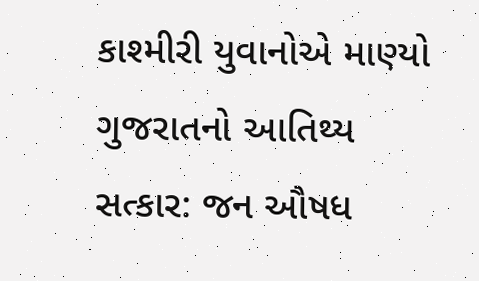કાશ્મીરી યુવાનોએ માણ્યો ગુજરાતનો આતિથ્ય સત્કાર: જન ઔષધ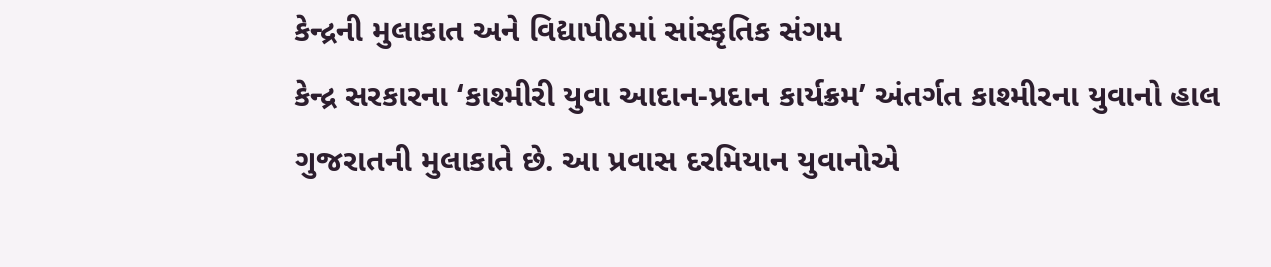કેન્દ્રની મુલાકાત અને વિદ્યાપીઠમાં સાંસ્કૃતિક સંગમ
કેન્દ્ર સરકારના ‘કાશ્મીરી યુવા આદાન-પ્રદાન કાર્યક્રમ’ અંતર્ગત કાશ્મીરના યુવાનો હાલ ગુજરાતની મુલાકાતે છે. આ પ્રવાસ દરમિયાન યુવાનોએ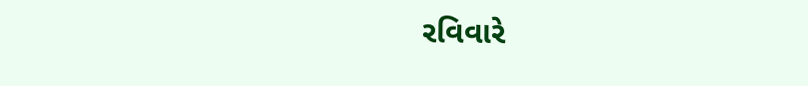રવિવારે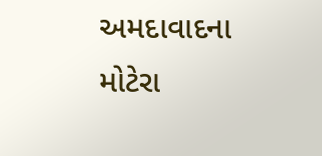અમદાવાદના મોટેરા